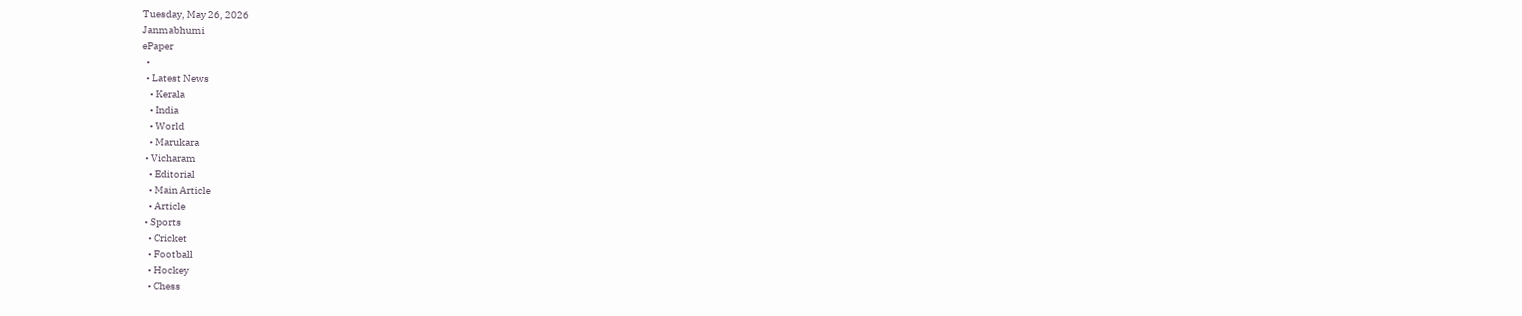Tuesday, May 26, 2026
Janmabhumi
ePaper
  •
  • Latest News
    • Kerala
    • India
    • World
    • Marukara
  • Vicharam
    • Editorial
    • Main Article
    • Article
  • Sports
    • Cricket
    • Football
    • Hockey
    • Chess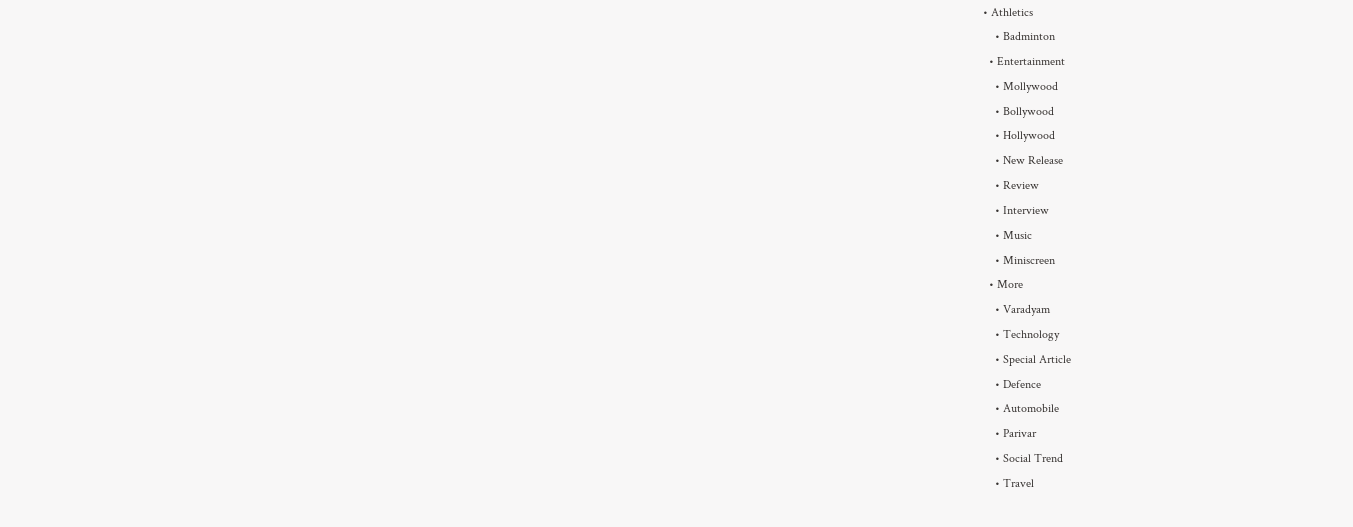• Athletics
    • Badminton
  • Entertainment
    • Mollywood
    • Bollywood
    • Hollywood
    • New Release
    • Review
    • Interview
    • Music
    • Miniscreen
  • More
    • Varadyam
    • Technology
    • Special Article
    • Defence
    • Automobile
    • Parivar
    • Social Trend
    • Travel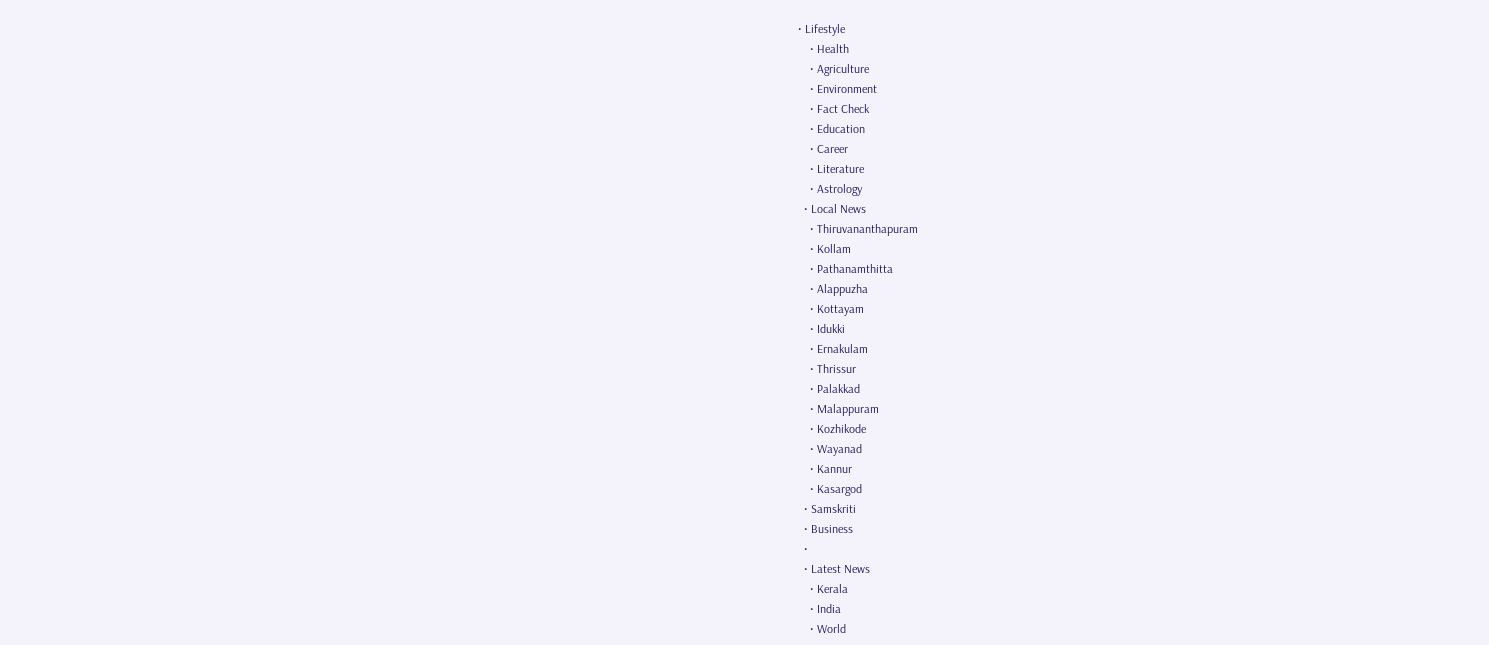• Lifestyle
    • Health
    • Agriculture
    • Environment
    • Fact Check
    • Education
    • Career
    • Literature
    • Astrology
  • Local News
    • Thiruvananthapuram
    • Kollam
    • Pathanamthitta
    • Alappuzha
    • Kottayam
    • Idukki
    • Ernakulam
    • Thrissur
    • Palakkad
    • Malappuram
    • Kozhikode
    • Wayanad
    • Kannur
    • Kasargod
  • Samskriti
  • Business
  •
  • Latest News
    • Kerala
    • India
    • World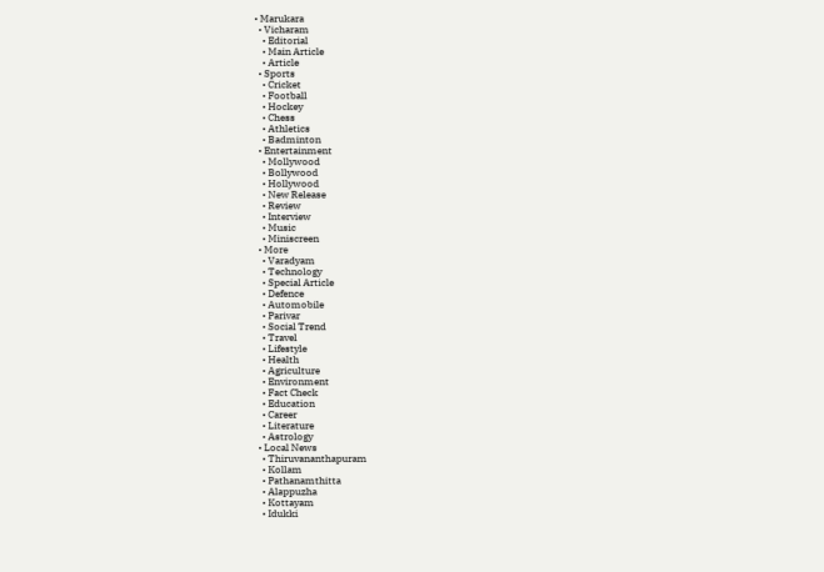• Marukara
  • Vicharam
    • Editorial
    • Main Article
    • Article
  • Sports
    • Cricket
    • Football
    • Hockey
    • Chess
    • Athletics
    • Badminton
  • Entertainment
    • Mollywood
    • Bollywood
    • Hollywood
    • New Release
    • Review
    • Interview
    • Music
    • Miniscreen
  • More
    • Varadyam
    • Technology
    • Special Article
    • Defence
    • Automobile
    • Parivar
    • Social Trend
    • Travel
    • Lifestyle
    • Health
    • Agriculture
    • Environment
    • Fact Check
    • Education
    • Career
    • Literature
    • Astrology
  • Local News
    • Thiruvananthapuram
    • Kollam
    • Pathanamthitta
    • Alappuzha
    • Kottayam
    • Idukki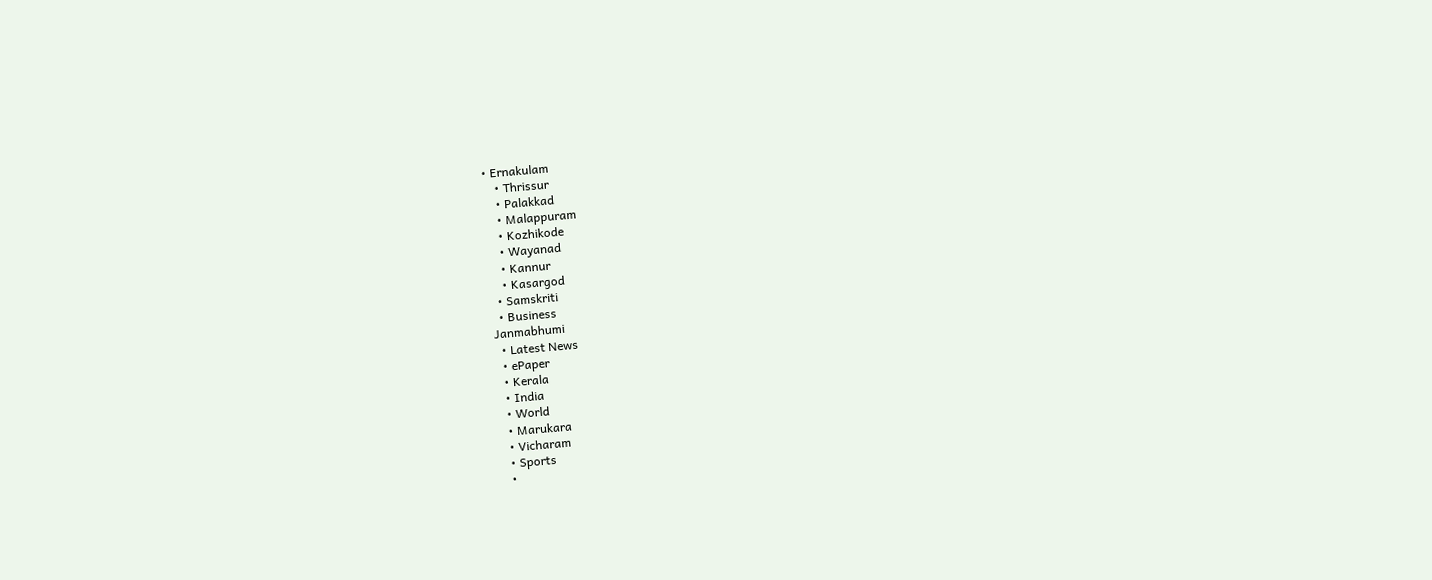• Ernakulam
    • Thrissur
    • Palakkad
    • Malappuram
    • Kozhikode
    • Wayanad
    • Kannur
    • Kasargod
  • Samskriti
  • Business
Janmabhumi
  • Latest News
  • ePaper
  • Kerala
  • India
  • World
  • Marukara
  • Vicharam
  • Sports
  •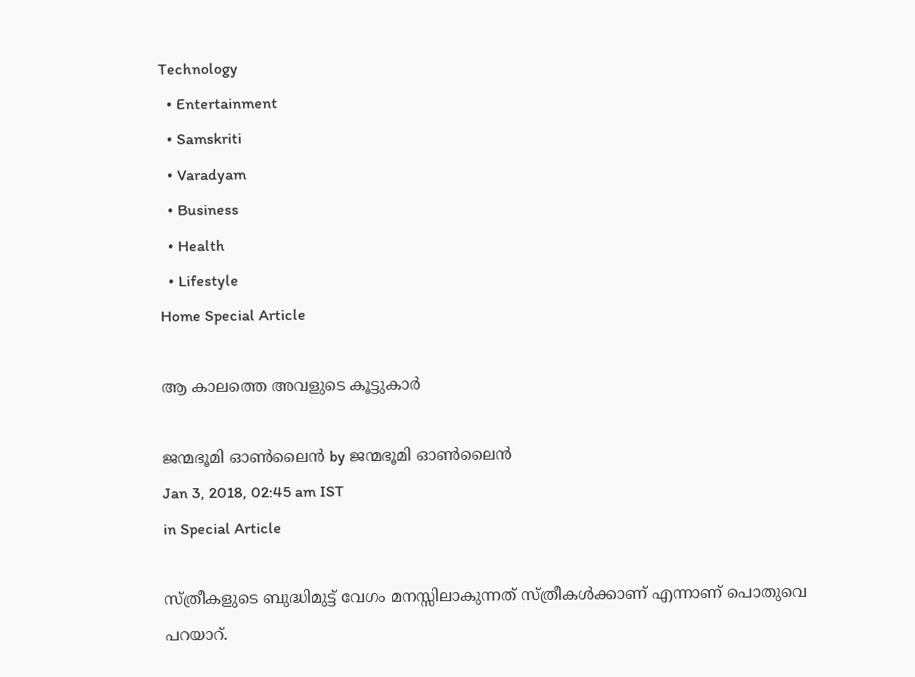Technology
  • Entertainment
  • Samskriti
  • Varadyam
  • Business
  • Health
  • Lifestyle
Home Special Article

ആ കാലത്തെ അവളുടെ കൂട്ടുകാര്‍

ജന്മഭൂമി ഓണ്‍ലൈന്‍ by ജന്മഭൂമി ഓണ്‍ലൈന്‍
Jan 3, 2018, 02:45 am IST
in Special Article

സ്ത്രീകളുടെ ബുദ്ധിമുട്ട് വേഗം മനസ്സിലാകുന്നത് സ്ത്രീകള്‍ക്കാണ് എന്നാണ് പൊതുവെ പറയാറ്.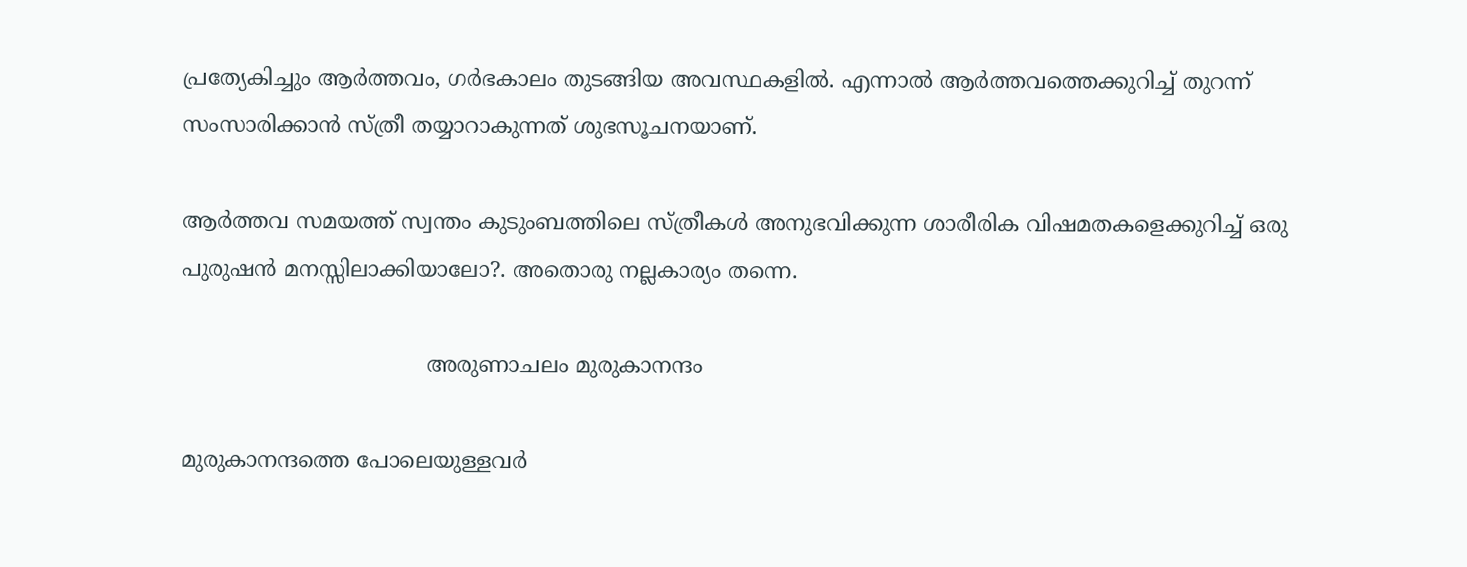പ്രത്യേകിച്ചും ആര്‍ത്തവം, ഗര്‍ഭകാലം തുടങ്ങിയ അവസ്ഥകളില്‍. എന്നാല്‍ ആര്‍ത്തവത്തെക്കുറിച്ച് തുറന്ന് സംസാരിക്കാന്‍ സ്ത്രീ തയ്യാറാകുന്നത് ശുഭസൂചനയാണ്.

ആര്‍ത്തവ സമയത്ത് സ്വന്തം കുടുംബത്തിലെ സ്ത്രീകള്‍ അനുഭവിക്കുന്ന ശാരീരിക വിഷമതകളെക്കുറിച്ച് ഒരു പുരുഷന്‍ മനസ്സിലാക്കിയാലോ?. അതൊരു നല്ലകാര്യം തന്നെ.

                                    അരുണാചലം മുരുകാനന്ദം

മുരുകാനന്ദത്തെ പോലെയുള്ളവര്‍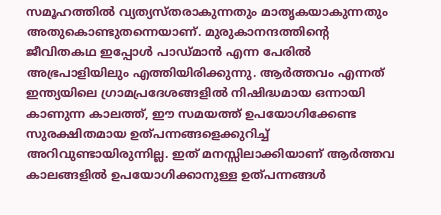സമൂഹത്തില്‍ വ്യത്യസ്തരാകുന്നതും മാതൃകയാകുന്നതും അതുകൊണ്ടുതന്നെയാണ്. മുരുകാനന്ദത്തിന്റെ ജീവിതകഥ ഇപ്പോള്‍ പാഡ്മാന്‍ എന്ന പേരില്‍ അഭ്രപാളിയിലും എത്തിയിരിക്കുന്നു. ആര്‍ത്തവം എന്നത് ഇന്ത്യയിലെ ഗ്രാമപ്രദേശങ്ങളില്‍ നിഷിദ്ധമായ ഒന്നായി കാണുന്ന കാലത്ത്, ഈ സമയത്ത് ഉപയോഗിക്കേണ്ട സുരക്ഷിതമായ ഉത്പന്നങ്ങളെക്കുറിച്ച് അറിവുണ്ടായിരുന്നില്ല. ഇത് മനസ്സിലാക്കിയാണ് ആര്‍ത്തവ കാലങ്ങളില്‍ ഉപയോഗിക്കാനുള്ള ഉത്പന്നങ്ങള്‍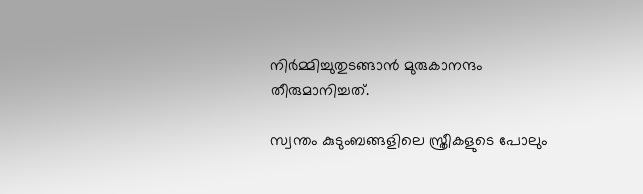നിര്‍മ്മിച്ചുതുടങ്ങാന്‍ മുരുകാനന്ദം തീരുമാനിച്ചത്.

സ്വന്തം കുടുംബങ്ങളിലെ സ്ത്രീകളുടെ പോലും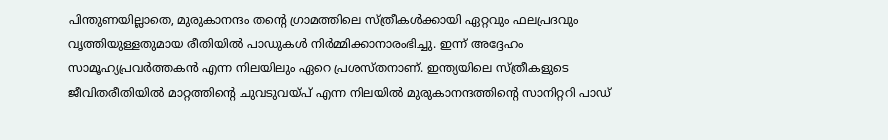പിന്തുണയില്ലാതെ, മുരുകാനന്ദം തന്റെ ഗ്രാമത്തിലെ സ്ത്രീകള്‍ക്കായി ഏറ്റവും ഫലപ്രദവും വൃത്തിയുള്ളതുമായ രീതിയില്‍ പാഡുകള്‍ നിര്‍മ്മിക്കാനാരംഭിച്ചു. ഇന്ന് അദ്ദേഹം സാമൂഹ്യപ്രവര്‍ത്തകന്‍ എന്ന നിലയിലും ഏറെ പ്രശസ്തനാണ്. ഇന്ത്യയിലെ സ്ത്രീകളുടെ ജീവിതരീതിയില്‍ മാറ്റത്തിന്റെ ചുവടുവയ്‌പ് എന്ന നിലയില്‍ മുരുകാനന്ദത്തിന്റെ സാനിറ്ററി പാഡ്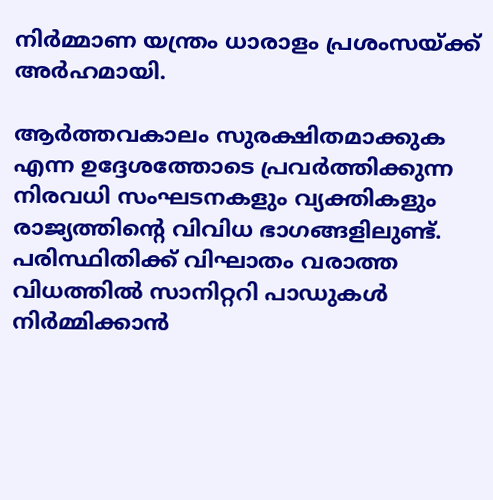നിര്‍മ്മാണ യന്ത്രം ധാരാളം പ്രശംസയ്‌ക്ക് അര്‍ഹമായി.

ആര്‍ത്തവകാലം സുരക്ഷിതമാക്കുക എന്ന ഉദ്ദേശത്തോടെ പ്രവര്‍ത്തിക്കുന്ന നിരവധി സംഘടനകളും വ്യക്തികളും രാജ്യത്തിന്റെ വിവിധ ഭാഗങ്ങളിലുണ്ട്. പരിസ്ഥിതിക്ക് വിഘാതം വരാത്ത വിധത്തില്‍ സാനിറ്ററി പാഡുകള്‍ നിര്‍മ്മിക്കാന്‍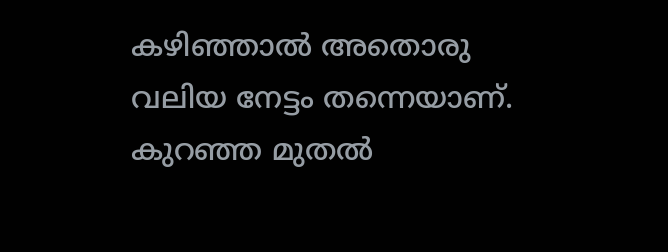കഴിഞ്ഞാല്‍ അതൊരു വലിയ നേട്ടം തന്നെയാണ്. കുറഞ്ഞ മുതല്‍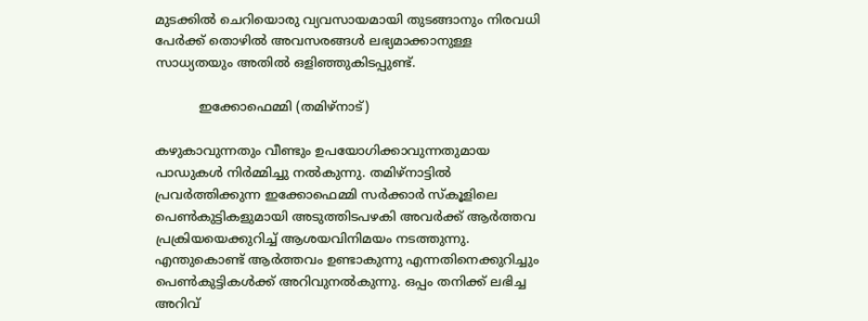മുടക്കില്‍ ചെറിയൊരു വ്യവസായമായി തുടങ്ങാനും നിരവധി പേര്‍ക്ക് തൊഴില്‍ അവസരങ്ങള്‍ ലഭ്യമാക്കാനുള്ള സാധ്യതയും അതില്‍ ഒളിഞ്ഞുകിടപ്പുണ്ട്.

           ഇക്കോഫെമ്മി (തമിഴ്‌നാട്)

കഴുകാവുന്നതും വീണ്ടും ഉപയോഗിക്കാവുന്നതുമായ പാഡുകള്‍ നിര്‍മ്മിച്ചു നല്‍കുന്നു. തമിഴ്‌നാട്ടില്‍ പ്രവര്‍ത്തിക്കുന്ന ഇക്കോഫെമ്മി സര്‍ക്കാര്‍ സ്‌കൂളിലെ പെണ്‍കുട്ടികളുമായി അടുത്തിടപഴകി അവര്‍ക്ക് ആര്‍ത്തവ പ്രക്രിയയെക്കുറിച്ച് ആശയവിനിമയം നടത്തുന്നു. എന്തുകൊണ്ട് ആര്‍ത്തവം ഉണ്ടാകുന്നു എന്നതിനെക്കുറിച്ചും പെണ്‍കുട്ടികള്‍ക്ക് അറിവുനല്‍കുന്നു. ഒപ്പം തനിക്ക് ലഭിച്ച അറിവ്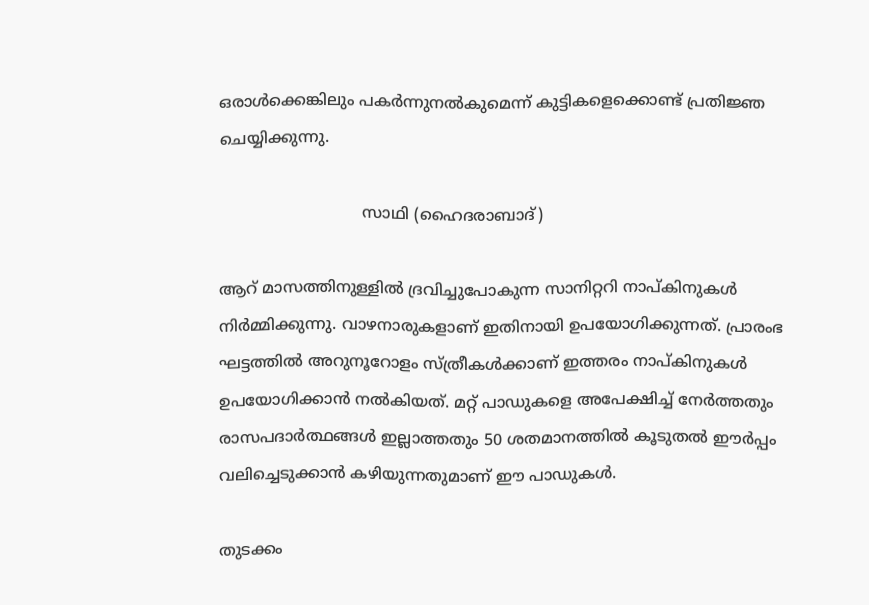ഒരാള്‍ക്കെങ്കിലും പകര്‍ന്നുനല്‍കുമെന്ന് കുട്ടികളെക്കൊണ്ട് പ്രതിജ്ഞ ചെയ്യിക്കുന്നു.

                             സാഥി (ഹൈദരാബാദ്)

ആറ് മാസത്തിനുള്ളില്‍ ദ്രവിച്ചുപോകുന്ന സാനിറ്ററി നാപ്കിനുകള്‍ നിര്‍മ്മിക്കുന്നു. വാഴനാരുകളാണ് ഇതിനായി ഉപയോഗിക്കുന്നത്. പ്രാരംഭ ഘട്ടത്തില്‍ അറുനൂറോളം സ്ത്രീകള്‍ക്കാണ് ഇത്തരം നാപ്കിനുകള്‍ ഉപയോഗിക്കാന്‍ നല്‍കിയത്. മറ്റ് പാഡുകളെ അപേക്ഷിച്ച് നേര്‍ത്തതും രാസപദാര്‍ത്ഥങ്ങള്‍ ഇല്ലാത്തതും 50 ശതമാനത്തില്‍ കൂടുതല്‍ ഈര്‍പ്പം വലിച്ചെടുക്കാന്‍ കഴിയുന്നതുമാണ് ഈ പാഡുകള്‍.

തുടക്കം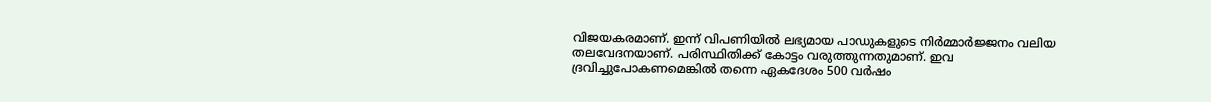വിജയകരമാണ്. ഇന്ന് വിപണിയില്‍ ലഭ്യമായ പാഡുകളുടെ നിര്‍മ്മാര്‍ജ്ജനം വലിയ തലവേദനയാണ്. പരിസ്ഥിതിക്ക് കോട്ടം വരുത്തുന്നതുമാണ്. ഇവ ദ്രവിച്ചുപോകണമെങ്കില്‍ തന്നെ ഏകദേശം 500 വര്‍ഷം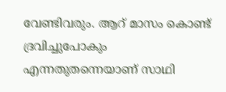വേണ്ടിവരും. ആറ് മാസം കൊണ്ട് ദ്രവിച്ചുപോകും എന്നതുതന്നെയാണ് സാഥി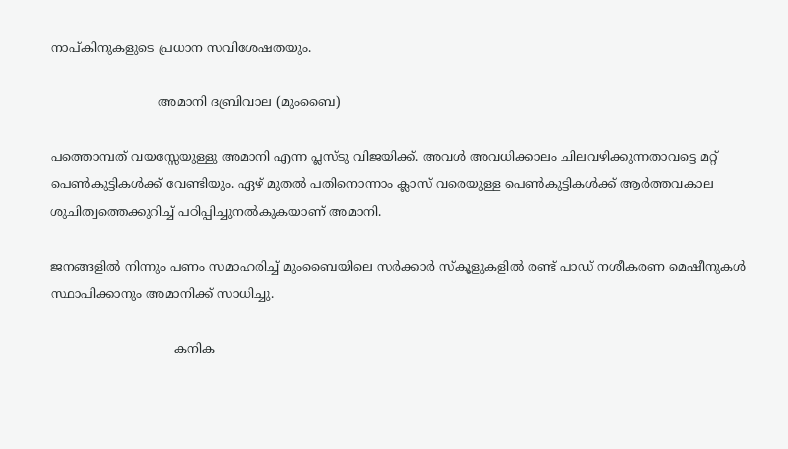നാപ്കിനുകളുടെ പ്രധാന സവിശേഷതയും.

                           അമാനി ദബ്രിവാല (മുംബൈ)

പത്തൊമ്പത് വയസ്സേയുള്ളു അമാനി എന്ന പ്ലസ്ടു വിജയിക്ക്. അവള്‍ അവധിക്കാലം ചിലവഴിക്കുന്നതാവട്ടെ മറ്റ് പെണ്‍കുട്ടികള്‍ക്ക് വേണ്ടിയും. ഏഴ് മുതല്‍ പതിനൊന്നാം ക്ലാസ് വരെയുള്ള പെണ്‍കുട്ടികള്‍ക്ക് ആര്‍ത്തവകാല ശുചിത്വത്തെക്കുറിച്ച് പഠിപ്പിച്ചുനല്‍കുകയാണ് അമാനി.

ജനങ്ങളില്‍ നിന്നും പണം സമാഹരിച്ച് മുംബൈയിലെ സര്‍ക്കാര്‍ സ്‌കൂളുകളില്‍ രണ്ട് പാഡ് നശീകരണ മെഷീനുകള്‍ സ്ഥാപിക്കാനും അമാനിക്ക് സാധിച്ചു.

                               കനിക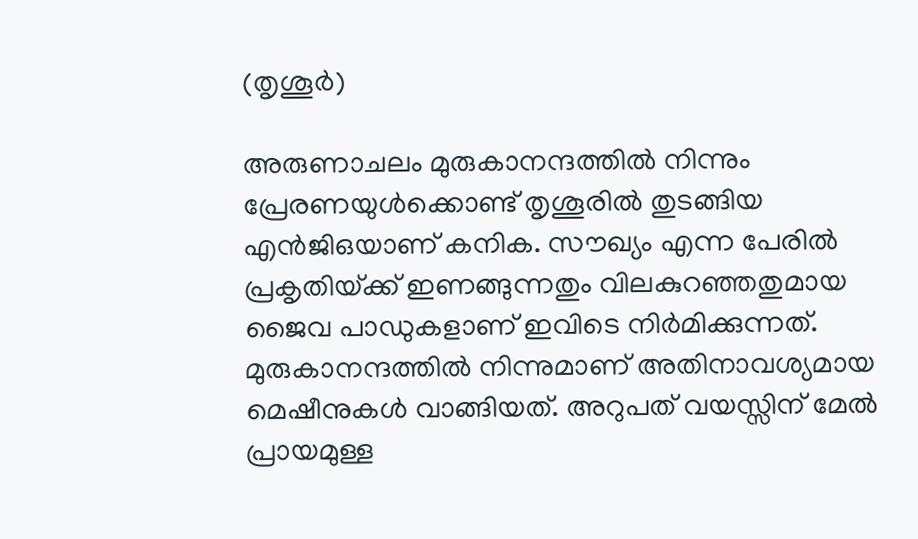(തൃശൂര്‍)

അരുണാചലം മുരുകാനന്ദത്തില്‍ നിന്നും പ്രേരണയുള്‍ക്കൊണ്ട് തൃശൂരില്‍ തുടങ്ങിയ എന്‍ജിഒയാണ് കനിക. സൗഖ്യം എന്ന പേരില്‍ പ്രകൃതിയ്‌ക്ക് ഇണങ്ങുന്നതും വിലകുറഞ്ഞതുമായ ജൈവ പാഡുകളാണ് ഇവിടെ നിര്‍മിക്കുന്നത്. മുരുകാനന്ദത്തില്‍ നിന്നുമാണ് അതിനാവശ്യമായ മെഷീനുകള്‍ വാങ്ങിയത്. അറുപത് വയസ്സിന് മേല്‍ പ്രായമുള്ള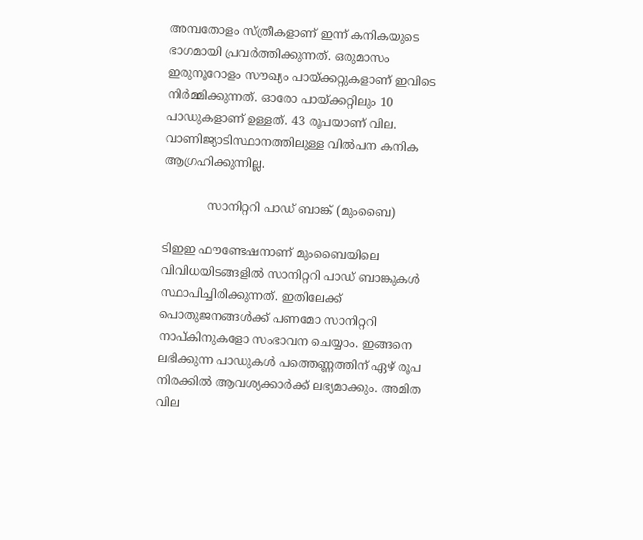അമ്പതോളം സ്ത്രീകളാണ് ഇന്ന് കനികയുടെ ഭാഗമായി പ്രവര്‍ത്തിക്കുന്നത്. ഒരുമാസം ഇരുനൂറോളം സൗഖ്യം പായ്‌ക്കറ്റുകളാണ് ഇവിടെ നിര്‍മ്മിക്കുന്നത്. ഓരോ പായ്‌ക്കറ്റിലും 10 പാഡുകളാണ് ഉള്ളത്. 43 രൂപയാണ് വില. വാണിജ്യാടിസ്ഥാനത്തിലുള്ള വില്‍പന കനിക ആഗ്രഹിക്കുന്നില്ല.

            സാനിറ്ററി പാഡ് ബാങ്ക് (മുംബൈ)

ടിഇഇ ഫൗണ്ടേഷനാണ് മുംബൈയിലെ വിവിധയിടങ്ങളില്‍ സാനിറ്ററി പാഡ് ബാങ്കുകള്‍ സ്ഥാപിച്ചിരിക്കുന്നത്. ഇതിലേക്ക് പൊതുജനങ്ങള്‍ക്ക് പണമോ സാനിറ്ററി നാപ്കിനുകളോ സംഭാവന ചെയ്യാം. ഇങ്ങനെ ലഭിക്കുന്ന പാഡുകള്‍ പത്തെണ്ണത്തിന് ഏഴ് രൂപ നിരക്കില്‍ ആവശ്യക്കാര്‍ക്ക് ലഭ്യമാക്കും. അമിത വില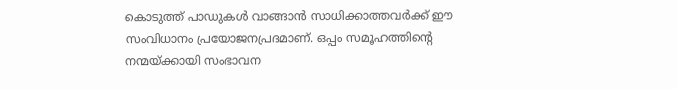കൊടുത്ത് പാഡുകള്‍ വാങ്ങാന്‍ സാധിക്കാത്തവര്‍ക്ക് ഈ സംവിധാനം പ്രയോജനപ്രദമാണ്. ഒപ്പം സമൂഹത്തിന്റെ നന്മയ്‌ക്കായി സംഭാവന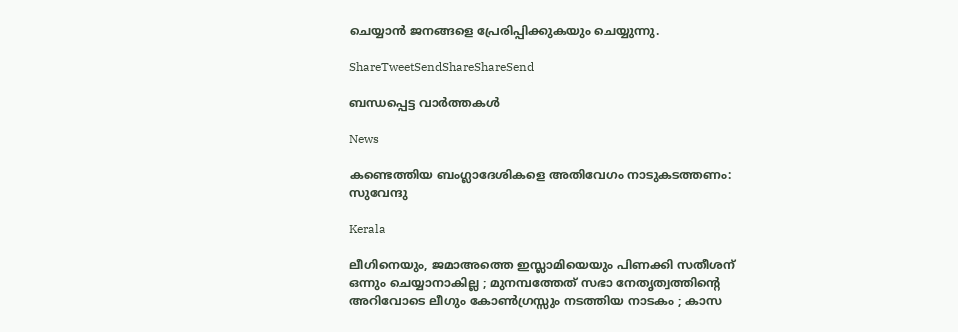ചെയ്യാന്‍ ജനങ്ങളെ പ്രേരിപ്പിക്കുകയും ചെയ്യുന്നു.

ShareTweetSendShareShareSend

ബന്ധപ്പെട്ട വാര്‍ത്തകള്‍

News

കണ്ടെത്തിയ ബംഗ്ലാദേശികളെ അതിവേഗം നാടുകടത്തണം: സുവേന്ദു

Kerala

ലീഗിനെയും, ജമാഅത്തെ ഇസ്ലാമിയെയും പിണക്കി സതീശന് ഒന്നും ചെയ്യാനാകില്ല ; മുനമ്പത്തേത് സഭാ നേതൃത്വത്തിന്റെ അറിവോടെ ലീഗും കോൺഗ്രസ്സും നടത്തിയ നാടകം ; കാസ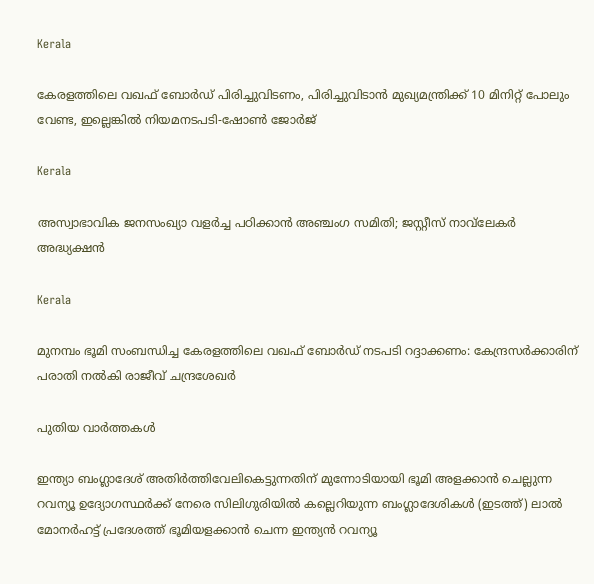Kerala

കേരളത്തിലെ വഖഫ് ബോര്‍ഡ് പിരിച്ചുവിടണം, പിരിച്ചുവിടാന്‍ മുഖ്യമന്ത്രിക്ക് 10 മിനിറ്റ് പോലും വേണ്ട, ഇല്ലെങ്കില്‍ നിയമനടപടി-ഷോണ്‍ ജോര്‍ജ്

Kerala

അസ്വാഭാവിക ജനസംഖ്യാ വളർച്ച പഠിക്കാൻ അഞ്ചംഗ സമിതി; ജസ്റ്റീസ് നാവ്‌ലേകർ അദ്ധ്യക്ഷൻ

Kerala

മുനമ്പം ഭൂമി സംബന്ധിച്ച കേരളത്തിലെ വഖഫ് ബോര്‍ഡ് നടപടി റദ്ദാക്കണം: കേന്ദ്രസര്‍ക്കാരിന് പരാതി നല്‍കി രാജീവ് ചന്ദ്രശേഖര്‍

പുതിയ വാര്‍ത്തകള്‍

ഇന്ത്യാ ബംഗ്ലാദേശ് അതിര്‍ത്തിവേലികെട്ടുന്നതിന് മുന്നോടിയായി ഭൂമി അളക്കാന്‍ ചെല്ലുന്ന റവന്യൂ ഉദ്യോഗസ്ഥര്‍ക്ക് നേരെ സിലിഗുരിയില്‍ കല്ലെറിയുന്ന ബംഗ്ലാദേശികള്‍ (ഇടത്ത്) ലാല്‍ മോനര്‍ഹട്ട് പ്രദേശത്ത് ഭൂമിയളക്കാന്‍ ചെന്ന ഇന്ത്യന്‍ റവന്യൂ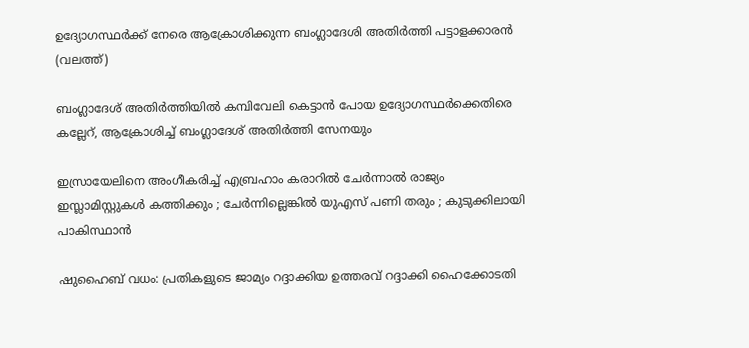ഉദ്യോഗസ്ഥര്‍ക്ക് നേരെ ആക്രോശിക്കുന്ന ബംഗ്ലാദേശി അതിര്‍ത്തി പട്ടാളക്കാരന്‍ (വലത്ത്)

ബംഗ്ലാദേശ് അതിര്‍ത്തിയില്‍ കമ്പിവേലി കെട്ടാന്‍ പോയ ഉദ്യോഗസ്ഥര്‍ക്കെതിരെ കല്ലേറ്, ആക്രോശിച്ച് ബംഗ്ലാദേശ് അതിര്‍ത്തി സേനയും

ഇസ്രായേലിനെ അംഗീകരിച്ച് എബ്രഹാം കരാറിൽ ചേർന്നാൽ രാജ്യം ഇസ്ലാമിസ്റ്റുകൾ കത്തിക്കും ; ചേർന്നില്ലെങ്കിൽ യുഎസ് പണി തരും ; കുടുക്കിലായി പാകിസ്ഥാൻ

ഷുഹൈബ് വധം: പ്രതികളുടെ ജാമ്യം റദ്ദാക്കിയ ഉത്തരവ് റദ്ദാക്കി ഹൈക്കോടതി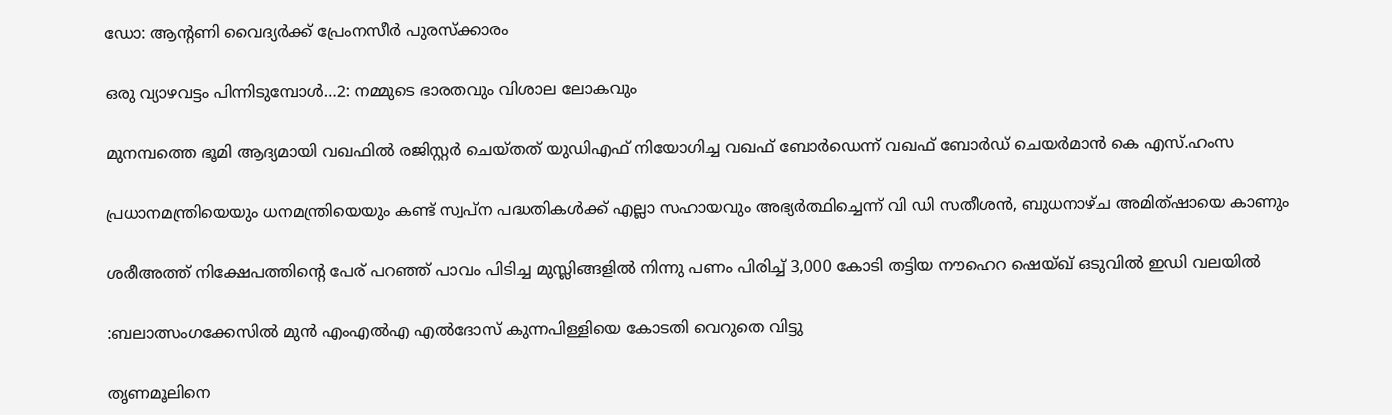ഡോ: ആൻ്റണി വൈദ്യർക്ക് പ്രേംനസീർ പുരസ്‌ക്കാരം

ഒരു വ്യാഴവട്ടം പിന്നിടുമ്പോൾ…2: നമ്മുടെ ഭാരതവും വിശാല ലോകവും

മുനമ്പത്തെ ഭൂമി ആദ്യമായി വഖഫില്‍ രജിസ്റ്റര്‍ ചെയ്തത് യുഡിഎഫ് നിയോഗിച്ച വഖഫ് ബോര്‍ഡെന്ന് വഖഫ് ബോര്‍ഡ് ചെയര്‍മാന്‍ കെ എസ്.ഹംസ

പ്രധാനമന്ത്രിയെയും ധനമന്ത്രിയെയും കണ്ട് സ്വപ്ന പദ്ധതികള്‍ക്ക് എല്ലാ സഹായവും അഭ്യര്‍ത്ഥിച്ചെന്ന് വി ഡി സതീശന്‍, ബുധനാഴ്ച അമിത്ഷായെ കാണും

ശരീഅത്ത് നിക്ഷേപത്തിന്റെ പേര് പറഞ്ഞ് പാവം പിടിച്ച മുസ്ലിങ്ങളില്‍ നിന്നു പണം പിരിച്ച് 3,000 കോടി തട്ടിയ നൗഹെറ ഷെയ്ഖ് ഒടുവില്‍ ഇഡി വലയില്‍

:ബലാത്സംഗക്കേസില്‍ മുന്‍ എംഎല്‍എ എല്‍ദോസ് കുന്നപിള്ളിയെ കോടതി വെറുതെ വിട്ടു

തൃണമൂലിനെ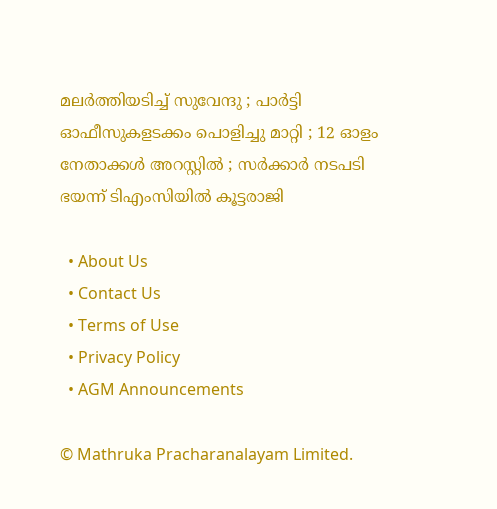മലർത്തിയടിച്ച് സുവേന്ദു ; പാർട്ടി ഓഫീസുകളടക്കം പൊളിച്ചു മാറ്റി ; 12 ഓളം നേതാക്കൾ അറസ്റ്റിൽ ; സർക്കാർ നടപടി ഭയന്ന് ടിഎംസിയിൽ കൂട്ടരാജി

  • About Us
  • Contact Us
  • Terms of Use
  • Privacy Policy
  • AGM Announcements

© Mathruka Pracharanalayam Limited.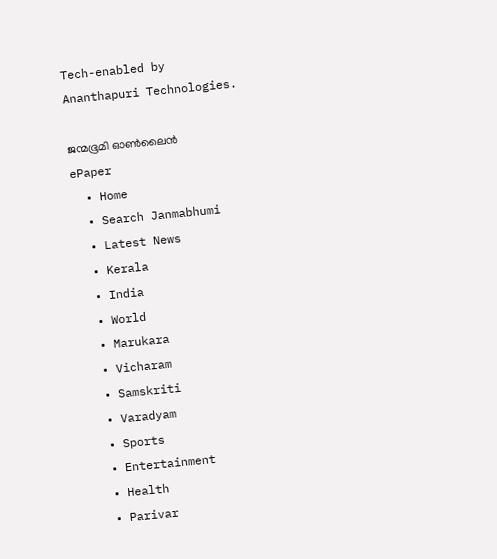Tech-enabled by Ananthapuri Technologies.

ജന്മഭൂമി ഓണ്‍ലൈന്‍
ePaper
  • Home
  • Search Janmabhumi
  • Latest News
  • Kerala
  • India
  • World
  • Marukara
  • Vicharam
  • Samskriti
  • Varadyam
  • Sports
  • Entertainment
  • Health
  • Parivar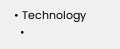• Technology
  •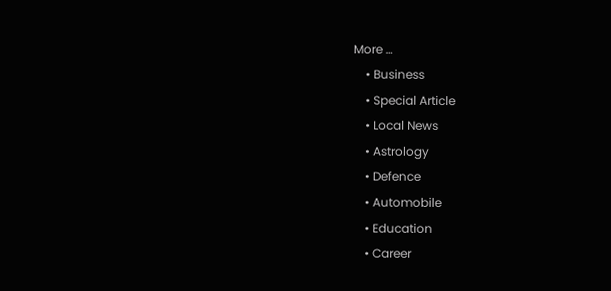More …
    • Business
    • Special Article
    • Local News
    • Astrology
    • Defence
    • Automobile
    • Education
    • Career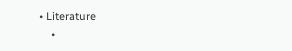• Literature
    •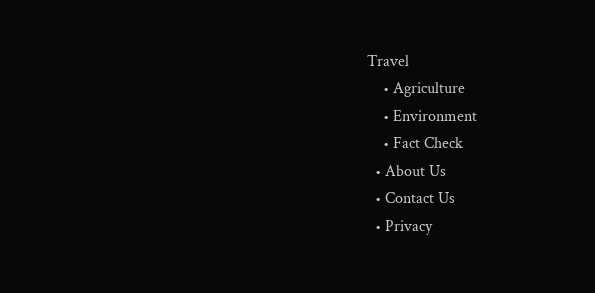Travel
    • Agriculture
    • Environment
    • Fact Check
  • About Us
  • Contact Us
  • Privacy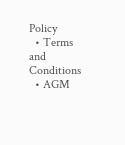Policy
  • Terms and Conditions
  • AGM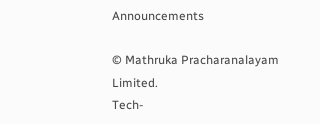Announcements

© Mathruka Pracharanalayam Limited.
Tech-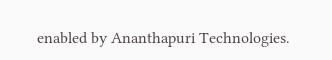enabled by Ananthapuri Technologies.